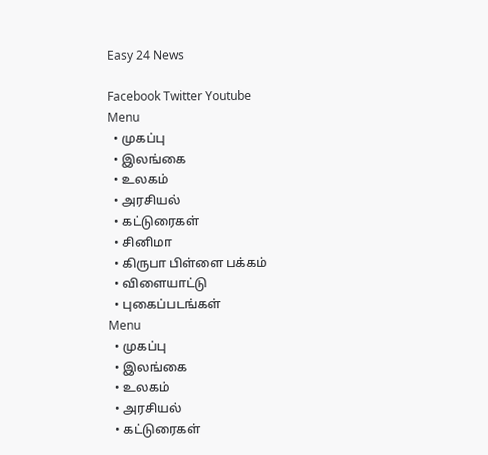Easy 24 News

Facebook Twitter Youtube
Menu
  • முகப்பு
  • இலங்கை
  • உலகம்
  • அரசியல்
  • கட்டுரைகள்
  • சினிமா
  • கிருபா பிள்ளை பக்கம்
  • விளையாட்டு
  • புகைப்படங்கள்
Menu
  • முகப்பு
  • இலங்கை
  • உலகம்
  • அரசியல்
  • கட்டுரைகள்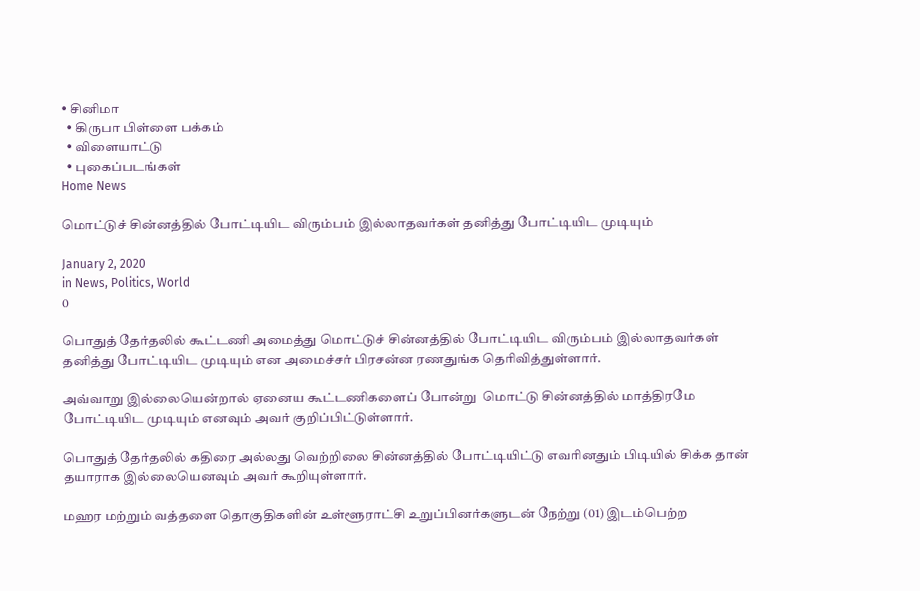• சினிமா
  • கிருபா பிள்ளை பக்கம்
  • விளையாட்டு
  • புகைப்படங்கள்
Home News

மொட்டுச் சின்னத்தில் போட்டியிட விரும்பம் இல்லாதவர்கள் தனித்து போட்டியிட முடியும்

January 2, 2020
in News, Politics, World
0

பொதுத் தேர்தலில் கூட்டணி அமைத்து மொட்டுச் சின்னத்தில் போட்டியிட விரும்பம் இல்லாதவர்கள் தனித்து போட்டியிட முடியும் என அமைச்சர் பிரசன்ன ரணதுங்க தெரிவித்துள்ளார்.

அவ்வாறு இல்லையென்றால் ஏனைய கூட்டணிகளைப் போன்று  மொட்டு சின்னத்தில் மாத்திரமே போட்டியிட முடியும் எனவும் அவர் குறிப்பிட்டுள்ளார்.

பொதுத் தேர்தலில் கதிரை அல்லது வெற்றிலை சின்னத்தில் போட்டியிட்டு எவரினதும் பிடியில் சிக்க தான் தயாராக இல்லையெனவும் அவர் கூறியுள்ளார்.

மஹர மற்றும் வத்தளை தொகுதிகளின் உள்ளூராட்சி உறுப்பினர்களுடன் நேற்று (01) இடம்பெற்ற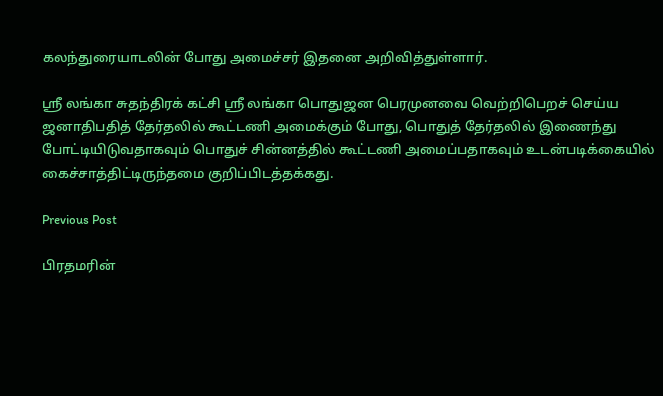கலந்துரையாடலின் போது அமைச்சர் இதனை அறிவித்துள்ளார்.

ஸ்ரீ லங்கா சுதந்திரக் கட்சி ஸ்ரீ லங்கா பொதுஜன பெரமுனவை வெற்றிபெறச் செய்ய ஜனாதிபதித் தேர்தலில் கூட்டணி அமைக்கும் போது, பொதுத் தேர்தலில் இணைந்து போட்டியிடுவதாகவும் பொதுச் சின்னத்தில் கூட்டணி அமைப்பதாகவும் உடன்படிக்கையில் கைச்சாத்திட்டிருந்தமை குறிப்பிடத்தக்கது.

Previous Post

பிரதமரின்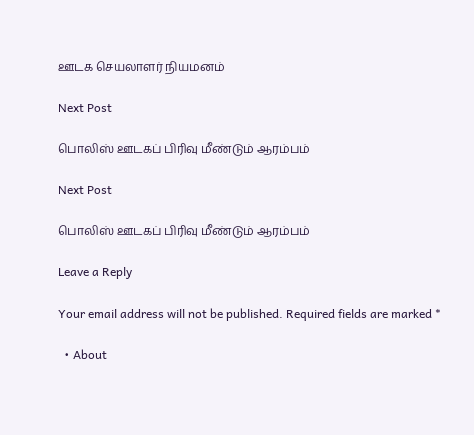ஊடக செயலாளர் நியமனம்

Next Post

பொலிஸ் ஊடகப் பிரிவு மீண்டும் ஆரம்பம்

Next Post

பொலிஸ் ஊடகப் பிரிவு மீண்டும் ஆரம்பம்

Leave a Reply

Your email address will not be published. Required fields are marked *

  • About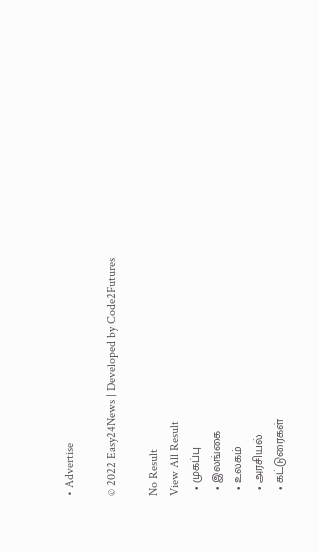• Advertise

© 2022 Easy24News | Developed by Code2Futures

No Result
View All Result
  • முகப்பு
  • இலங்கை
  • உலகம்
  • அரசியல்
  • கட்டுரைகள்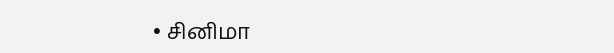• சினிமா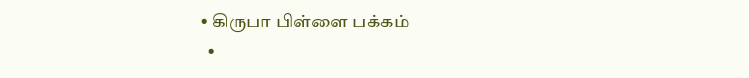• கிருபா பிள்ளை பக்கம்
  •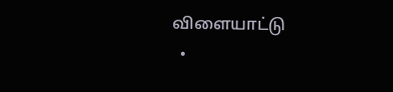விளையாட்டு
  •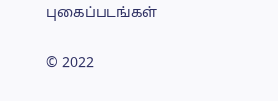புகைப்படங்கள்

© 2022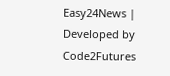Easy24News | Developed by Code2Futures